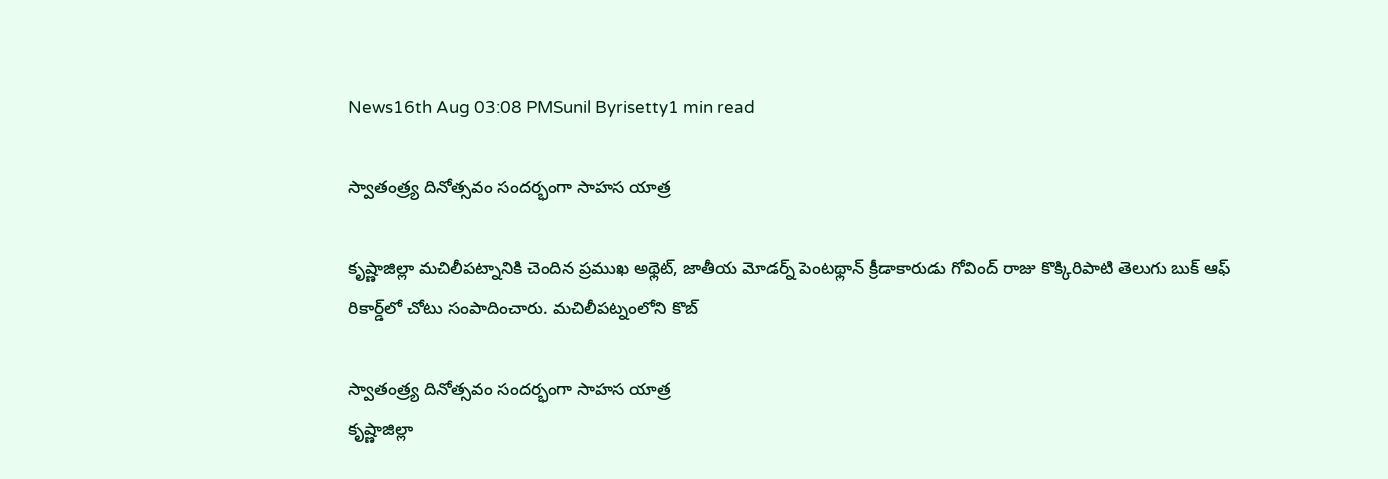News16th Aug 03:08 PMSunil Byrisetty1 min read

స్వాతంత్ర్య దినోత్సవం సందర్భంగా సాహస యాత్ర

కృష్ణాజిల్లా మచిలీపట్నానికి చెందిన ప్రముఖ అథ్లెట్, జాతీయ మోడర్న్ పెంటథ్లాన్ క్రీడాకారుడు గోవింద్ రాజు కొక్కిరిపాటి తెలుగు బుక్ ఆఫ్ రికార్డ్‌లో చోటు సంపాదించారు. మచిలీపట్నంలోని కొబ్

స్వాతంత్ర్య దినోత్సవం సందర్భంగా సాహస యాత్ర
కృష్ణాజిల్లా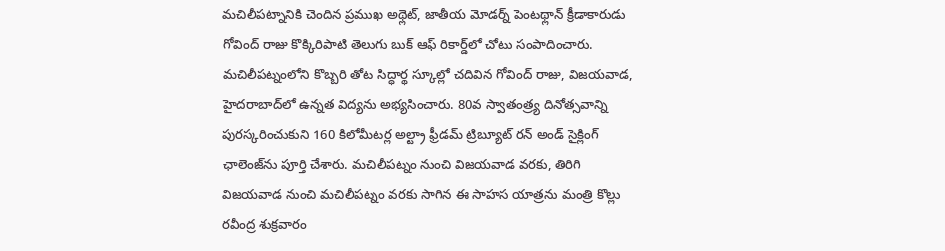మచిలీపట్నానికి చెందిన ప్రముఖ అథ్లెట్, జాతీయ మోడర్న్ పెంటథ్లాన్ క్రీడాకారుడు గోవింద్ రాజు కొక్కిరిపాటి తెలుగు బుక్ ఆఫ్ రికార్డ్‌లో చోటు సంపాదించారు. మచిలీపట్నంలోని కొబ్బరి తోట సిద్ధార్థ స్కూల్లో చదివిన గోవింద్ రాజు, విజయవాడ, హైదరాబాద్‌లో ఉన్నత విద్యను అభ్యసించారు. 80వ స్వాతంత్ర్య దినోత్సవాన్ని పురస్కరించుకుని 160 కిలోమీటర్ల అల్ట్రా ఫ్రీడమ్ ట్రిబ్యూట్ రన్ అండ్ సైక్లింగ్ ఛాలెంజ్‌ను పూర్తి చేశారు. మచిలీపట్నం నుంచి విజయవాడ వరకు, తిరిగి విజయవాడ నుంచి మచిలీపట్నం వరకు సాగిన ఈ సాహస యాత్రను మంత్రి కొల్లు రవీంద్ర శుక్రవారం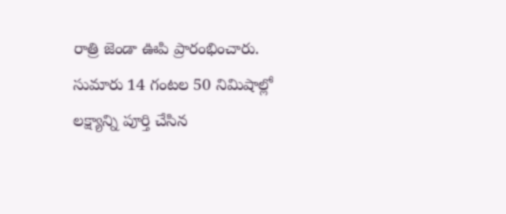రాత్రి జెండా ఊపి ప్రారంభించారు. సుమారు 14 గంటల 50 నిమిషాల్లో లక్ష్యాన్ని పూర్తి చేసిన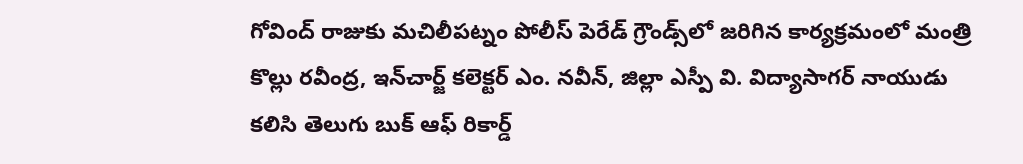గోవింద్ రాజుకు మచిలీపట్నం పోలీస్ పెరేడ్ గ్రౌండ్స్‌లో జరిగిన కార్యక్రమంలో మంత్రి కొల్లు రవీంద్ర, ఇన్‌చార్జ్ కలెక్టర్ ఎం. నవీన్, జిల్లా ఎస్పీ వి. విద్యాసాగర్ నాయుడు కలిసి తెలుగు బుక్ ఆఫ్ రికార్డ్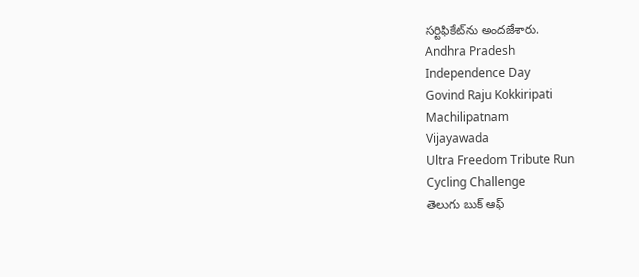సర్టిఫికేట్‌ను అందజేశారు.
Andhra Pradesh
Independence Day
Govind Raju Kokkiripati
Machilipatnam
Vijayawada
Ultra Freedom Tribute Run
Cycling Challenge
తెలుగు బుక్ ఆఫ్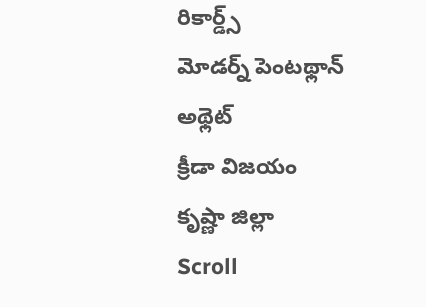రికార్డ్స్
మోడర్న్ పెంటథ్లాన్
అథ్లెట్
క్రీడా విజయం
కృష్ణా జిల్లా
Scroll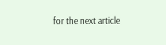for the next article